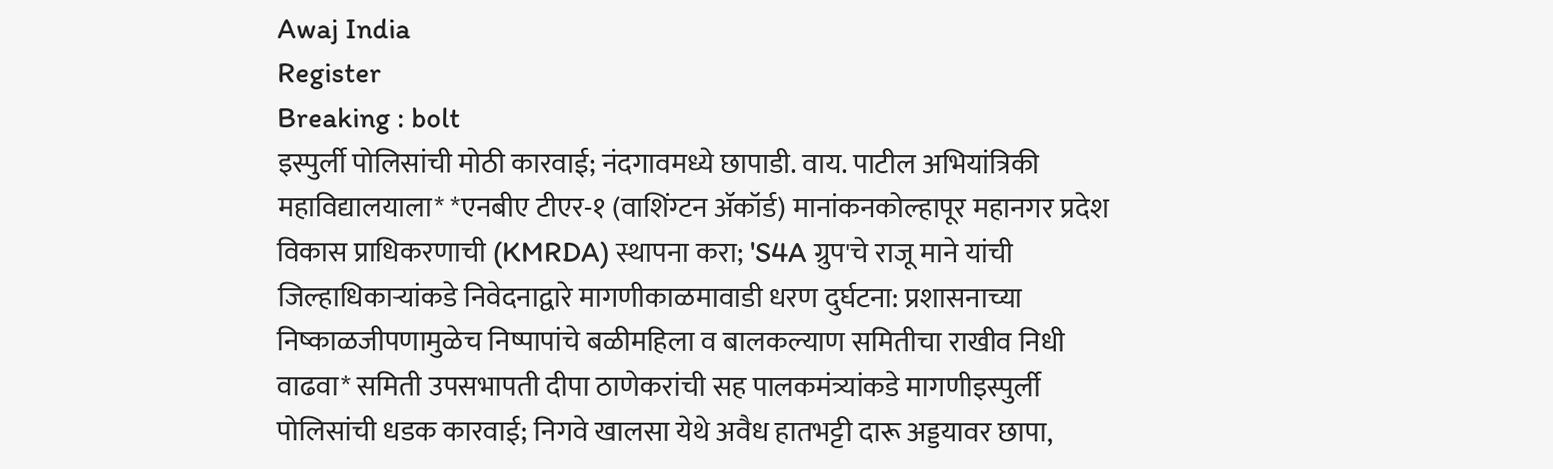Awaj India
Register
Breaking : bolt
इस्पुर्ली पोलिसांची मोठी कारवाई; नंदगावमध्ये छापाडी. वाय. पाटील अभियांत्रिकी महाविद्यालयाला* *एनबीए टीएर-१ (वाशिंग्टन ॲकॉर्ड) मानांकनकोल्हापूर महानगर प्रदेश विकास प्राधिकरणाची (KMRDA) स्थापना करा; 'S4A ग्रुप'चे राजू माने यांची जिल्हाधिकाऱ्यांकडे निवेदनाद्वारे मागणीकाळमावाडी धरण दुर्घटना: प्रशासनाच्या निष्काळजीपणामुळेच निष्पापांचे बळीमहिला व बालकल्याण समितीचा राखीव निधी वाढवा* समिती उपसभापती दीपा ठाणेकरांची सह पालकमंत्र्यांकडे मागणीइस्पुर्ली पोलिसांची धडक कारवाई; निगवे खालसा येथे अवैध हातभट्टी दारू अड्डयावर छापा,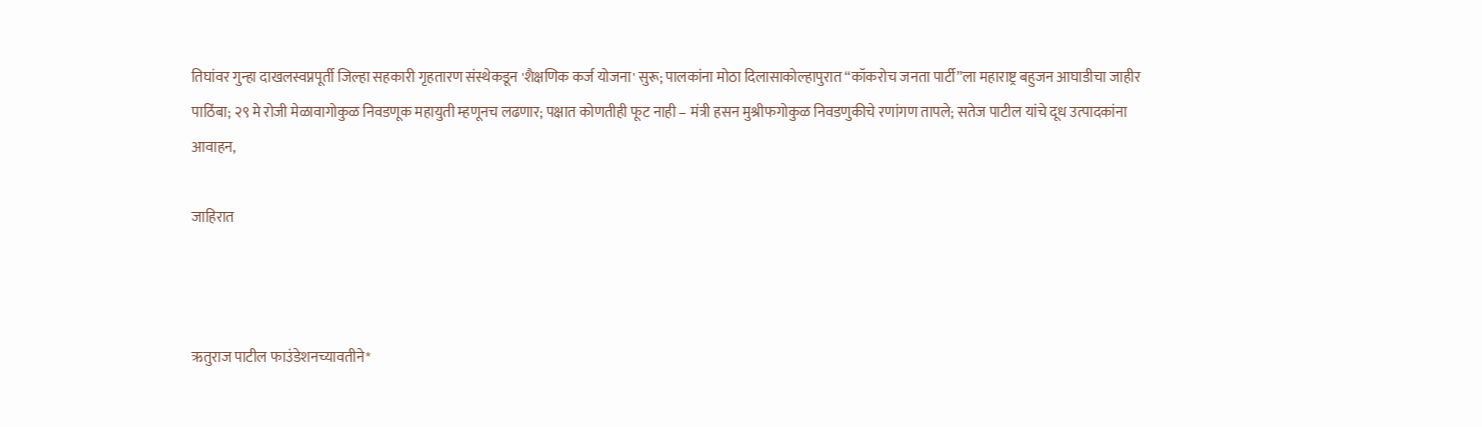तिघांवर गुन्हा दाखलस्वप्नपूर्ती जिल्हा सहकारी गृहतारण संस्थेकडून 'शैक्षणिक कर्ज योजना' सुरू; पालकांना मोठा दिलासाकोल्हापुरात “कॉकरोच जनता पार्टी”ला महाराष्ट्र बहुजन आघाडीचा जाहीर पाठिंबा; २९ मे रोजी मेळावागोकुळ निवडणूक महायुती म्हणूनच लढणार; पक्षात कोणतीही फूट नाही – मंत्री हसन मुश्रीफगोकुळ निवडणुकीचे रणांगण तापले; सतेज पाटील यांचे दूध उत्पादकांना आवाहन,

जाहिरात



ऋतुराज पाटील फाउंडेशनच्यावतीने*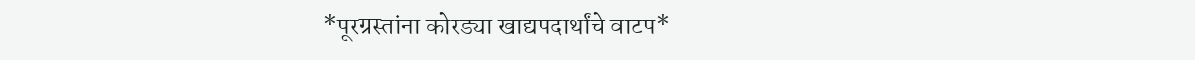*पूरग्रस्तांना कोरड्या खाद्यपदार्थांचे वाटप*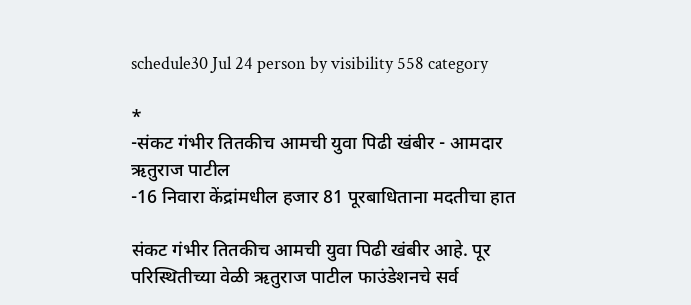schedule30 Jul 24 person by visibility 558 category

*
-संकट गंभीर तितकीच आमची युवा पिढी खंबीर - आमदार ऋतुराज पाटील
-16 निवारा केंद्रांमधील हजार 81 पूरबाधिताना मदतीचा हात

संकट गंभीर तितकीच आमची युवा पिढी खंबीर आहे. पूर परिस्थितीच्या वेळी ऋतुराज पाटील फाउंडेशनचे सर्व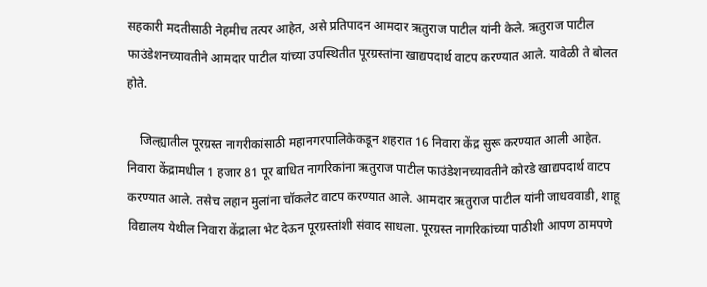सहकारी मदतीसाठी नेहमीच तत्पर आहेत, असे प्रतिपादन आमदार ऋतुराज पाटील यांनी केले. ऋतुराज पाटील फाउंडेशनच्यावतीने आमदार पाटील यांच्या उपस्थितीत पूरग्रस्तांना खाद्यपदार्थ वाटप करण्यात आले. यावेळी ते बोलत होते.

    जिल्ह्यातील पूरग्रस्त नागरीकांसाठी महानगरपालिकेकडून शहरात 16 निवारा केंद्र सुरू करण्यात आली आहेत. निवारा केंद्रामधील 1 हजार 81 पूर बाधित नागरिकांना ऋतुराज पाटील फाउंडेशनच्यावतीने कोरडे खाद्यपदार्थ वाटप करण्यात आले. तसेच लहान मुलांना चॉकलेट वाटप करण्यात आले. आमदार ऋतुराज पाटील यांनी जाधववाडी, शाहू विद्यालय येथील निवारा केंद्राला भेट देऊन पूरग्रस्तांशी संवाद साधला. पूरग्रस्त नागरिकांच्या पाठीशी आपण ठामपणे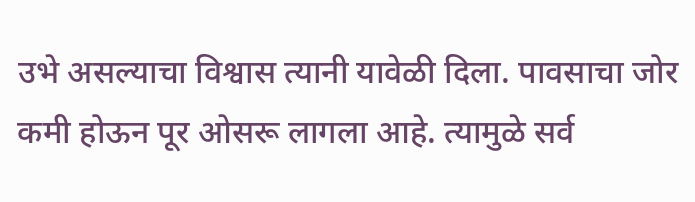उभे असल्याचा विश्वास त्यानी यावेळी दिला. पावसाचा जोर कमी होऊन पूर ओसरू लागला आहे. त्यामुळे सर्व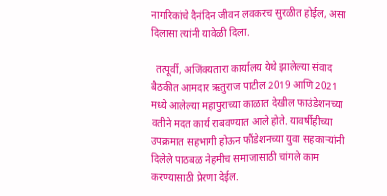नागरिकांचे दैनंदिन जीवन लवकरच सुरळीत होईल, असा दिलासा त्यांनी यावेळी दिला.

  तत्पूर्वी, अजिंक्यतारा कार्यालय येथे झालेल्या संवाद बैठकीत आमदार ऋतुराज पाटील 2019 आणि 2021 मध्ये आलेल्या महापुराच्या काळात देखील फाउंडेशनच्या वतीने मदत कार्य राबवण्यात आले होते. यावर्षीहीच्या उपक्रमात सहभागी होऊन फौंडेशनच्या युवा सहकाऱ्यांनी दिलेले पाठबळ नेहमीच समाजासाठी चांगले काम करण्यासाठी प्रेरणा देईल.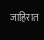जाहिरात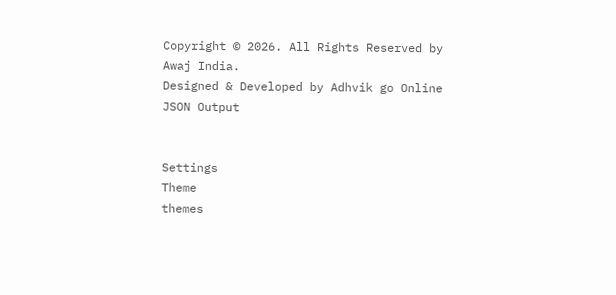Copyright © 2026. All Rights Reserved by Awaj India.
Designed & Developed by Adhvik go Online
JSON Output


Settings
Theme
themes